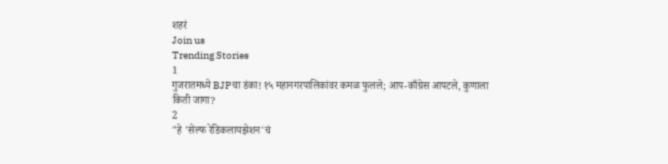शहरं
Join us
Trending Stories
1
गुजरातमध्ये BJPचा डंका! १५ महानगरपालिकांवर कमळ फुलले; आप-काँग्रेस आपटले, कुणाला किती जागा?
2
"हे 'सेल्फ रेडिकलायझेशन'चं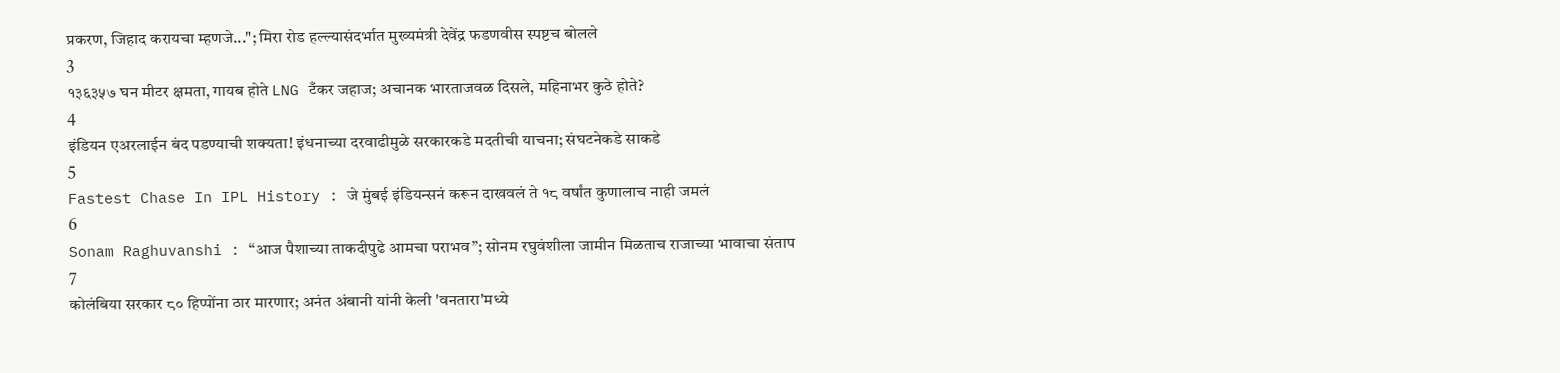प्रकरण, जिहाद करायचा म्हणजे..."; मिरा रोड हल्ल्यासंदर्भात मुख्यमंत्री देवेंद्र फडणवीस स्पष्टच बोलले
3
१३६३५७ घन मीटर क्षमता, गायब होते LNG टँकर जहाज; अचानक भारताजवळ दिसले, महिनाभर कुठे होते?
4
इंडियन एअरलाईन बंद पडण्याची शक्यता! इंधनाच्या दरवाढीमुळे सरकारकडे मदतीची याचना; संघटनेकडे साकडे
5
Fastest Chase In IPL History : जे मुंबई इंडियन्सनं करून दाखवलं ते १८ वर्षांत कुणालाच नाही जमलं
6
Sonam Raghuvanshi : “आज पैशाच्या ताकदीपुढे आमचा पराभव”; सोनम रघुवंशीला जामीन मिळताच राजाच्या भावाचा संताप
7
कोलंबिया सरकार ८० हिप्पोंना ठार मारणार; अनंत अंबानी यांनी केली 'वनतारा'मध्ये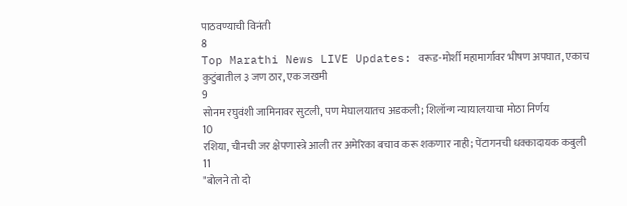पाठवण्याची विनंती
8
Top Marathi News LIVE Updates: वरूड-मोर्शी महामार्गावर भीषण अपघात, एकाच कुटुंबातील ३ जण ठार, एक जखमी
9
सोनम रघुवंशी जामिनावर सुटली, पण मेघालयातच अडकली; शिलॉन्ग न्यायालयाचा मोठा निर्णय
10
रशिया, चीनची जर क्षेपणास्त्रे आली तर अमेरिका बचाव करू शकणार नाही; पेंटागनची धक्कादायक कबुली
11
"बोलने तो दो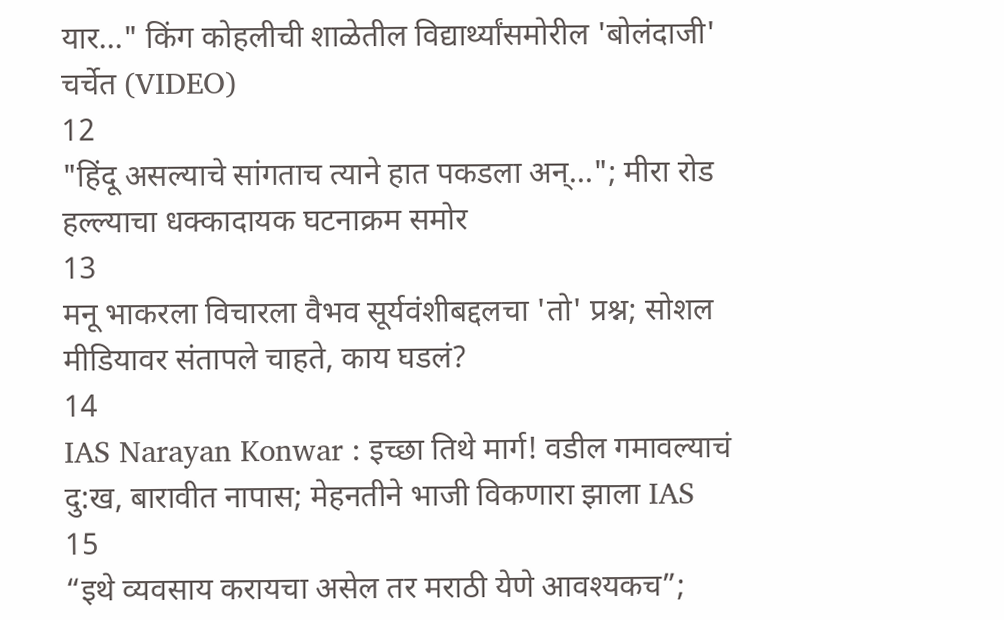यार..." किंग कोहलीची शाळेतील विद्यार्थ्यांसमोरील 'बोलंदाजी' चर्चेत (VIDEO)
12
"हिंदू असल्याचे सांगताच त्याने हात पकडला अन्..."; मीरा रोड हल्ल्याचा धक्कादायक घटनाक्रम समोर
13
मनू भाकरला विचारला वैभव सूर्यवंशीबद्दलचा 'तो' प्रश्न; सोशल मीडियावर संतापले चाहते, काय घडलं?
14
IAS Narayan Konwar : इच्छा तिथे मार्ग! वडील गमावल्याचं दु:ख, बारावीत नापास; मेहनतीने भाजी विकणारा झाला IAS
15
“इथे व्यवसाय करायचा असेल तर मराठी येणे आवश्यकच”;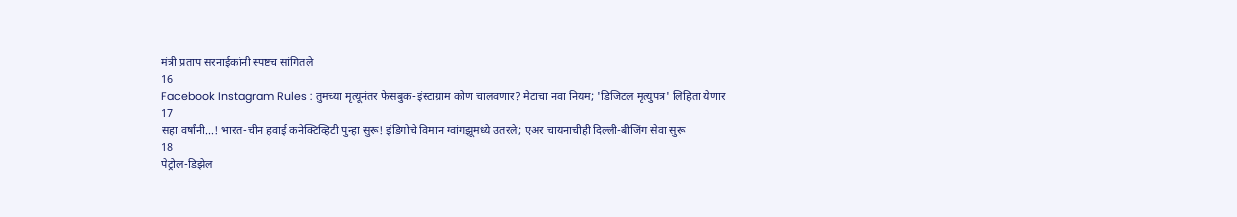मंत्री प्रताप सरनाईकांनी स्पष्टच सांगितले
16
Facebook Instagram Rules : तुमच्या मृत्यूनंतर फेसबुक-इंस्टाग्राम कोण चालवणार? मेटाचा नवा नियम; 'डिजिटल मृत्युपत्र' लिहिता येणार
17
सहा वर्षांनी...! भारत-चीन हवाई कनेक्टिव्हिटी पुन्हा सुरू! इंडिगोचे विमान ग्वांगझूमध्ये उतरले; एअर चायनाचीही दिल्ली-बीजिंग सेवा सुरू
18
पेट्रोल-डिझेल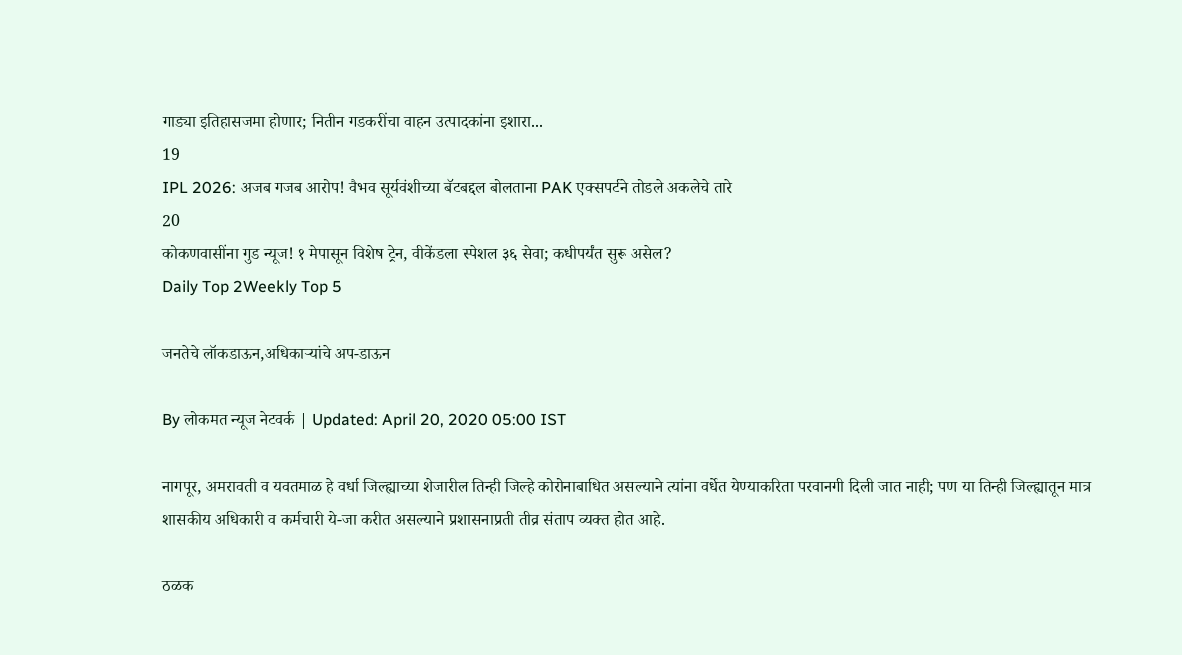गाड्या इतिहासजमा होणार; नितीन गडकरींचा वाहन उत्पादकांना इशारा...
19
IPL 2026: अजब गजब आरोप! वैभव सूर्यवंशीच्या बॅटबद्दल बोलताना PAK एक्सपर्टने तोडले अकलेचे तारे
20
कोकणवासींना गुड न्यूज! १ मेपासून विशेष ट्रेन, वीकेंडला स्पेशल ३६ सेवा; कधीपर्यंत सुरू असेल?
Daily Top 2Weekly Top 5

जनतेचे लॉकडाऊन,अधिकाऱ्यांचे अप-डाऊन

By लोकमत न्यूज नेटवर्क | Updated: April 20, 2020 05:00 IST

नागपूर, अमरावती व यवतमाळ हे वर्धा जिल्ह्याच्या शेजारील तिन्ही जिल्हे कोरोनाबाधित असल्याने त्यांना वर्धेत येण्याकरिता परवानगी दिली जात नाही; पण या तिन्ही जिल्ह्यातून मात्र शासकीय अधिकारी व कर्मचारी ये-जा करीत असल्याने प्रशासनाप्रती तीव्र संताप व्यक्त होत आहे.

ठळक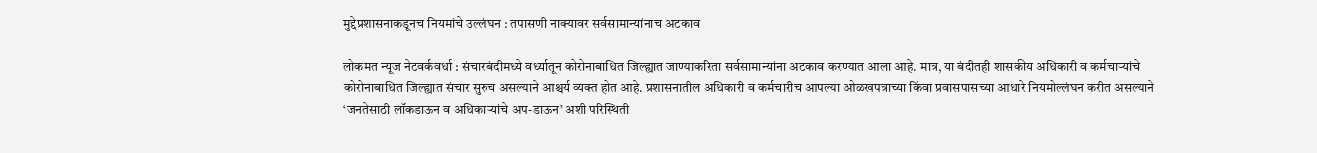मुद्देप्रशासनाकडूनच नियमांचे उल्लंघन : तपासणी नाक्यावर सर्वसामान्यांनाच अटकाव

लोकमत न्यूज नेटवर्कवर्धा : संचारबंदीमध्ये वर्ध्यातून कोरोनाबाधित जिल्ह्यात जाण्याकरिता सर्वसामान्यांना अटकाव करण्यात आला आहे. मात्र, या बंदीतही शासकीय अधिकारी व कर्मचाऱ्यांचे कोरोनाबाधित जिल्ह्यात संचार सुरुच असल्याने आश्चर्य व्यक्त होत आहे. प्रशासनातील अधिकारी व कर्मचारीच आपल्या ओळखपत्राच्या किंवा प्रवासपासच्या आधारे नियमोल्लंघन करीत असल्याने ‘जनतेसाठी लॉकडाऊन व अधिकाऱ्यांचे अप-डाऊन’ अशी परिस्थिती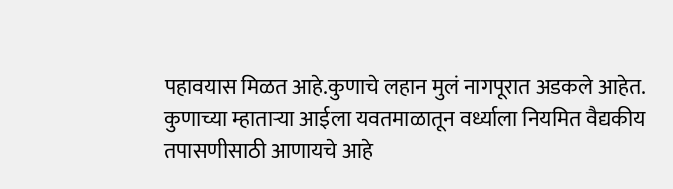पहावयास मिळत आहे.कुणाचे लहान मुलं नागपूरात अडकले आहेत. कुणाच्या म्हाताऱ्या आईला यवतमाळातून वर्ध्याला नियमित वैद्यकीय तपासणीसाठी आणायचे आहे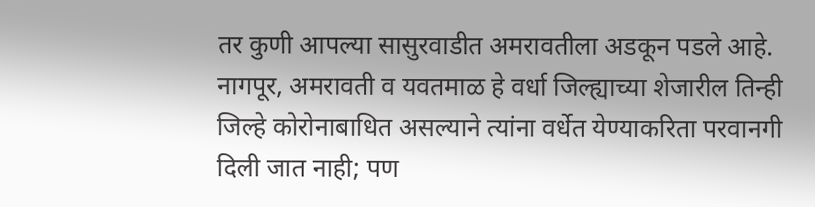तर कुणी आपल्या सासुरवाडीत अमरावतीला अडकून पडले आहे. नागपूर, अमरावती व यवतमाळ हे वर्धा जिल्ह्याच्या शेजारील तिन्ही जिल्हे कोरोनाबाधित असल्याने त्यांना वर्धेत येण्याकरिता परवानगी दिली जात नाही; पण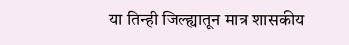या तिन्ही जिल्ह्यातून मात्र शासकीय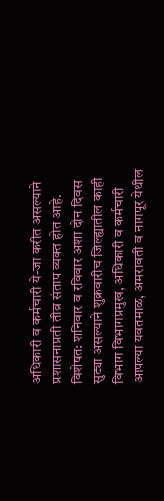अधिकारी व कर्मचारी ये-जा करीत असल्याने प्रशासनाप्रती तीव्र संताप व्यक्त होत आहे. विशेषत: शनिवार व रविवार अशा दोन दिवस सुट्या असल्याने शुक्रवारीच जिल्ह्यातील काही विभाग विभागप्रमुख, अधिकारी व कर्मचारी आपल्या यवतमाळ, अमरावती व नागपूर येथील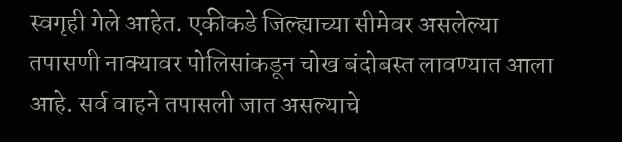स्वगृही गेले आहेत. एकीकडे जिल्ह्याच्या सीमेवर असलेल्या तपासणी नाक्यावर पोलिसांकडून चोख बंदोबस्त लावण्यात आला आहे. सर्व वाहने तपासली जात असल्याचे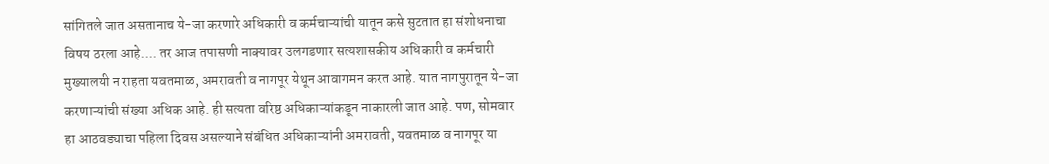सांगितले जात असतानाच ये-जा करणारे अधिकारी व कर्मचाऱ्यांची यातून कसे सुटतात हा संशोधनाचा विषय ठरला आहे.... तर आज तपासणी नाक्यावर उलगडणार सत्यशासकीय अधिकारी व कर्मचारी मुख्यालयी न राहता यवतमाळ, अमरावती व नागपूर येथून आवागमन करत आहे. यात नागपुरातून ये-जा करणाऱ्यांची संख्या अधिक आहे. ही सत्यता वरिष्ठ अधिकाऱ्यांकडून नाकारली जात आहे. पण, सोमवार हा आठवड्याचा पहिला दिवस असल्याने संबंधित अधिकाऱ्यांनी अमरावती, यवतमाळ व नागपूर या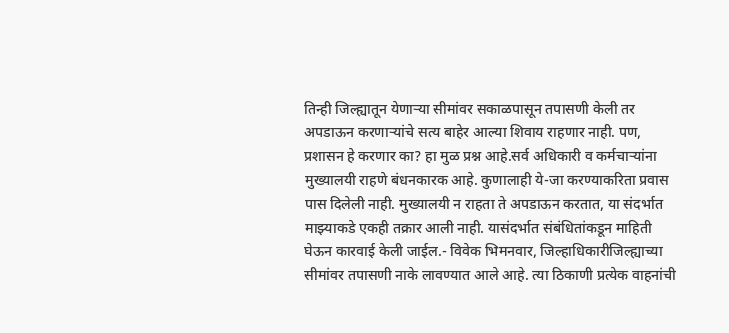तिन्ही जिल्ह्यातून येणाऱ्या सीमांवर सकाळपासून तपासणी केली तर अपडाऊन करणाऱ्यांचे सत्य बाहेर आल्या शिवाय राहणार नाही. पण, प्रशासन हे करणार का? हा मुळ प्रश्न आहे.सर्व अधिकारी व कर्मचाऱ्यांना मुख्यालयी राहणे बंधनकारक आहे. कुणालाही ये-जा करण्याकरिता प्रवास पास दिलेली नाही. मुख्यालयी न राहता ते अपडाऊन करतात, या संदर्भात माझ्याकडे एकही तक्रार आली नाही. यासंदर्भात संबंधितांकडून माहिती घेऊन कारवाई केली जाईल.- विवेक भिमनवार, जिल्हाधिकारीजिल्ह्याच्या सीमांवर तपासणी नाके लावण्यात आले आहे. त्या ठिकाणी प्रत्येक वाहनांची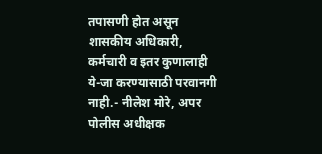तपासणी होत असून शासकीय अधिकारी, कर्मचारी व इतर कुणालाही ये-जा करण्यासाठी परवानगी नाही.- नीलेश मोरे, अपर पोलीस अधीक्षक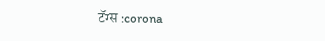टॅग्स :corona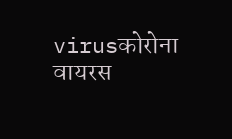virusकोरोना वायरस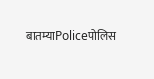बातम्याPoliceपोलिस